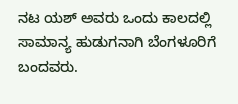ನಟ ಯಶ್ ಅವರು ಒಂದು ಕಾಲದಲ್ಲಿ ಸಾಮಾನ್ಯ ಹುಡುಗನಾಗಿ ಬೆಂಗಳೂರಿಗೆ ಬಂದವರು.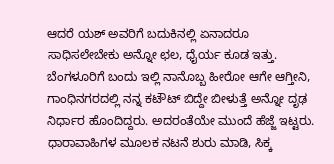ಆದರೆ ಯಶ್ ಅವರಿಗೆ ಬದುಕಿನಲ್ಲಿ ಏನಾದರೂ ಸಾಧಿಸಲೇಬೇಕು ಅನ್ನೋ ಛಲ, ಧೈರ್ಯ ಕೂಡ ಇತ್ತು. ಬೆಂಗಳೂರಿಗೆ ಬಂದು ಇಲ್ಲಿ ನಾನೊಬ್ಬ ಹೀರೋ ಆಗೇ ಆಗ್ತೀನಿ, ಗಾಂಧಿನಗರದಲ್ಲಿ ನನ್ನ ಕಟೌಟ್ ಬಿದ್ದೇ ಬೀಳುತ್ತೆ ಅನ್ನೋ ದೃಢ ನಿರ್ಧಾರ ಹೊಂದಿದ್ದರು. ಅದರಂತೆಯೇ ಮುಂದೆ ಹೆಜ್ಜೆ ಇಟ್ಟರು. ಧಾರಾವಾಹಿಗಳ ಮೂಲಕ ನಟನೆ ಶುರು ಮಾಡಿ, ಸಿಕ್ಕ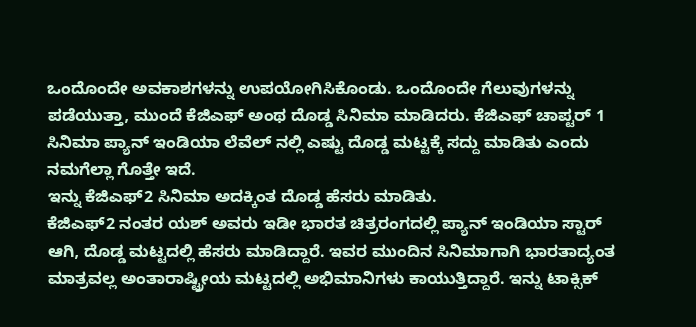ಒಂದೊಂದೇ ಅವಕಾಶಗಳನ್ನು ಉಪಯೋಗಿಸಿಕೊಂಡು. ಒಂದೊಂದೇ ಗೆಲುವುಗಳನ್ನು ಪಡೆಯುತ್ತಾ, ಮುಂದೆ ಕೆಜಿಎಫ್ ಅಂಥ ದೊಡ್ಡ ಸಿನಿಮಾ ಮಾಡಿದರು. ಕೆಜಿಎಫ್ ಚಾಪ್ಟರ್ 1 ಸಿನಿಮಾ ಪ್ಯಾನ್ ಇಂಡಿಯಾ ಲೆವೆಲ್ ನಲ್ಲಿ ಎಷ್ಟು ದೊಡ್ಡ ಮಟ್ಟಕ್ಕೆ ಸದ್ದು ಮಾಡಿತು ಎಂದು ನಮಗೆಲ್ಲಾ ಗೊತ್ತೇ ಇದೆ.
ಇನ್ನು ಕೆಜಿಎಫ್2 ಸಿನಿಮಾ ಅದಕ್ಕಿಂತ ದೊಡ್ಡ ಹೆಸರು ಮಾಡಿತು.
ಕೆಜಿಎಫ್2 ನಂತರ ಯಶ್ ಅವರು ಇಡೀ ಭಾರತ ಚಿತ್ರರಂಗದಲ್ಲಿ ಪ್ಯಾನ್ ಇಂಡಿಯಾ ಸ್ಟಾರ್ ಆಗಿ, ದೊಡ್ಡ ಮಟ್ಟದಲ್ಲಿ ಹೆಸರು ಮಾಡಿದ್ದಾರೆ. ಇವರ ಮುಂದಿನ ಸಿನಿಮಾಗಾಗಿ ಭಾರತಾದ್ಯಂತ ಮಾತ್ರವಲ್ಲ ಅಂತಾರಾಷ್ಟ್ರೀಯ ಮಟ್ಟದಲ್ಲಿ ಅಭಿಮಾನಿಗಳು ಕಾಯುತ್ತಿದ್ದಾರೆ. ಇನ್ನು ಟಾಕ್ಸಿಕ್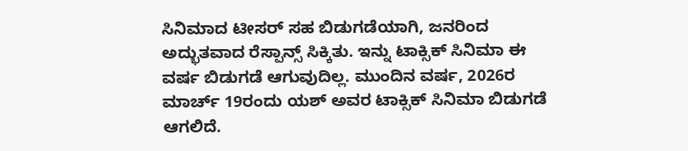ಸಿನಿಮಾದ ಟೀಸರ್ ಸಹ ಬಿಡುಗಡೆಯಾಗಿ, ಜನರಿಂದ ಅದ್ಭುತವಾದ ರೆಸ್ಪಾನ್ಸ್ ಸಿಕ್ಕಿತು. ಇನ್ನು ಟಾಕ್ಸಿಕ್ ಸಿನಿಮಾ ಈ ವರ್ಷ ಬಿಡುಗಡೆ ಆಗುವುದಿಲ್ಲ. ಮುಂದಿನ ವರ್ಷ, 2026ರ ಮಾರ್ಚ್ 19ರಂದು ಯಶ್ ಅವರ ಟಾಕ್ಸಿಕ್ ಸಿನಿಮಾ ಬಿಡುಗಡೆ ಆಗಲಿದೆ.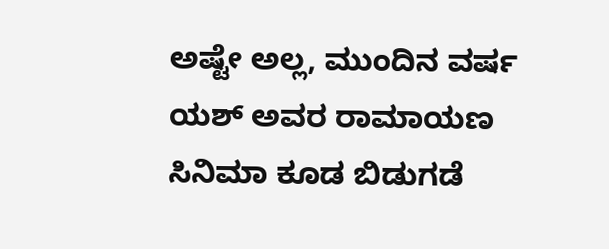ಅಷ್ಟೇ ಅಲ್ಲ, ಮುಂದಿನ ವರ್ಷ ಯಶ್ ಅವರ ರಾಮಾಯಣ ಸಿನಿಮಾ ಕೂಡ ಬಿಡುಗಡೆ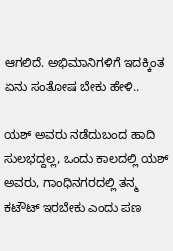ಆಗಲಿದೆ. ಅಭಿಮಾನಿಗಳಿಗೆ ಇದಕ್ಕಿಂತ ಏನು ಸಂತೋಷ ಬೇಕು ಹೇಳಿ..

ಯಶ್ ಅವರು ನಡೆದುಬಂದ ಹಾದಿ ಸುಲಭದ್ದಲ್ಲ, ಒಂದು ಕಾಲದಲ್ಲಿ ಯಶ್ ಅವರು, ಗಾಂಧಿನಗರದಲ್ಲಿ ತನ್ಮ ಕಟೌಟ್ ಇರಬೇಕು ಎಂದು ಪಣ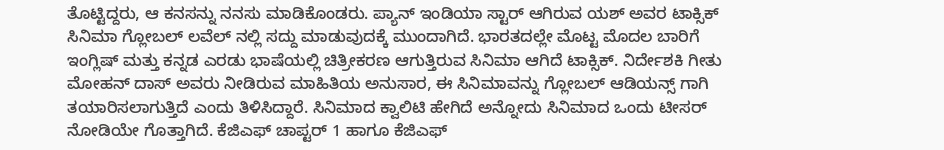ತೊಟ್ಟಿದ್ದರು, ಆ ಕನಸನ್ನು ನನಸು ಮಾಡಿಕೊಂಡರು. ಪ್ಯಾನ್ ಇಂಡಿಯಾ ಸ್ಟಾರ್ ಆಗಿರುವ ಯಶ್ ಅವರ ಟಾಕ್ಸಿಕ್ ಸಿನಿಮಾ ಗ್ಲೋಬಲ್ ಲವೆಲ್ ನಲ್ಲಿ ಸದ್ದು ಮಾಡುವುದಕ್ಕೆ ಮುಂದಾಗಿದೆ. ಭಾರತದಲ್ಲೇ ಮೊಟ್ಟ ಮೊದಲ ಬಾರಿಗೆ ಇಂಗ್ಲಿಷ್ ಮತ್ತು ಕನ್ನಡ ಎರಡು ಭಾಷೆಯಲ್ಲಿ ಚಿತ್ರೀಕರಣ ಆಗುತ್ತಿರುವ ಸಿನಿಮಾ ಆಗಿದೆ ಟಾಕ್ಸಿಕ್. ನಿರ್ದೇಶಕಿ ಗೀತು ಮೋಹನ್ ದಾಸ್ ಅವರು ನೀಡಿರುವ ಮಾಹಿತಿಯ ಅನುಸಾರ, ಈ ಸಿನಿಮಾವನ್ನು ಗ್ಲೋಬಲ್ ಆಡಿಯನ್ಸ್ ಗಾಗಿ ತಯಾರಿಸಲಾಗುತ್ತಿದೆ ಎಂದು ತಿಳಿಸಿದ್ದಾರೆ. ಸಿನಿಮಾದ ಕ್ವಾಲಿಟಿ ಹೇಗಿದೆ ಅನ್ನೋದು ಸಿನಿಮಾದ ಒಂದು ಟೀಸರ್ ನೋಡಿಯೇ ಗೊತ್ತಾಗಿದೆ. ಕೆಜಿಎಫ್ ಚಾಪ್ಟರ್ 1 ಹಾಗೂ ಕೆಜಿಎಫ್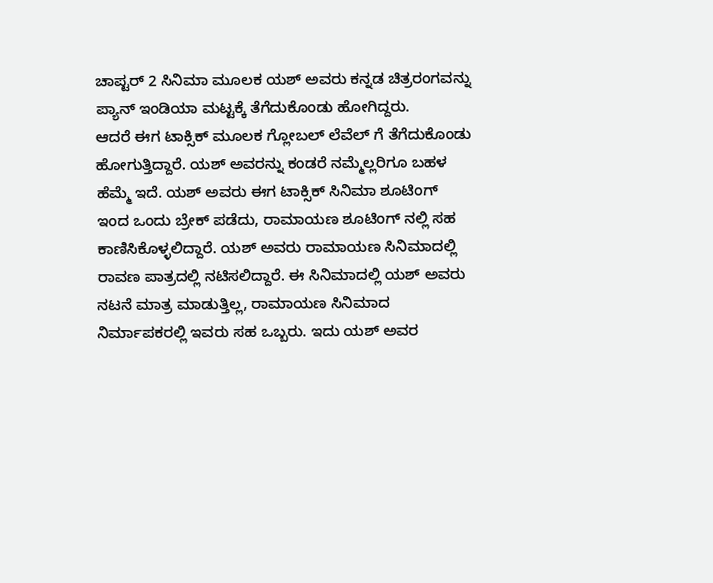ಚಾಪ್ಟರ್ 2 ಸಿನಿಮಾ ಮೂಲಕ ಯಶ್ ಅವರು ಕನ್ನಡ ಚಿತ್ರರಂಗವನ್ನು ಪ್ಯಾನ್ ಇಂಡಿಯಾ ಮಟ್ಟಕ್ಕೆ ತೆಗೆದುಕೊಂಡು ಹೋಗಿದ್ದರು.
ಆದರೆ ಈಗ ಟಾಕ್ಸಿಕ್ ಮೂಲಕ ಗ್ಲೋಬಲ್ ಲೆವೆಲ್ ಗೆ ತೆಗೆದುಕೊಂಡು ಹೋಗುತ್ತಿದ್ದಾರೆ. ಯಶ್ ಅವರನ್ನು ಕಂಡರೆ ನಮ್ಮೆಲ್ಲರಿಗೂ ಬಹಳ ಹೆಮ್ಮೆ ಇದೆ. ಯಶ್ ಅವರು ಈಗ ಟಾಕ್ಸಿಕ್ ಸಿನಿಮಾ ಶೂಟಿಂಗ್ ಇಂದ ಒಂದು ಬ್ರೇಕ್ ಪಡೆದು, ರಾಮಾಯಣ ಶೂಟಿಂಗ್ ನಲ್ಲಿ ಸಹ ಕಾಣಿಸಿಕೊಳ್ಳಲಿದ್ದಾರೆ. ಯಶ್ ಅವರು ರಾಮಾಯಣ ಸಿನಿಮಾದಲ್ಲಿ ರಾವಣ ಪಾತ್ರದಲ್ಲಿ ನಟಿಸಲಿದ್ದಾರೆ. ಈ ಸಿನಿಮಾದಲ್ಲಿ ಯಶ್ ಅವರು ನಟನೆ ಮಾತ್ರ ಮಾಡುತ್ತಿಲ್ಲ, ರಾಮಾಯಣ ಸಿನಿಮಾದ ನಿರ್ಮಾಪಕರಲ್ಲಿ ಇವರು ಸಹ ಒಬ್ಬರು. ಇದು ಯಶ್ ಅವರ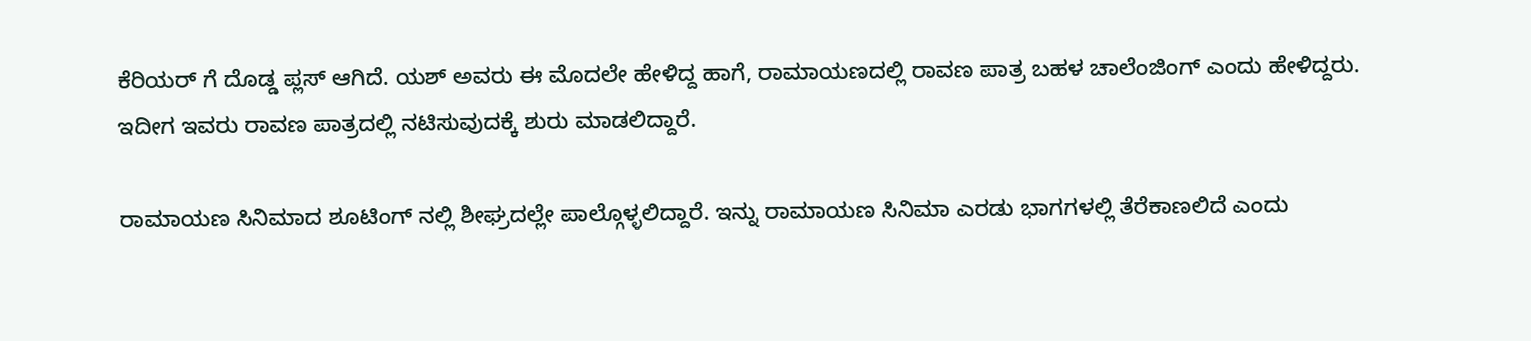ಕೆರಿಯರ್ ಗೆ ದೊಡ್ಡ ಪ್ಲಸ್ ಆಗಿದೆ. ಯಶ್ ಅವರು ಈ ಮೊದಲೇ ಹೇಳಿದ್ದ ಹಾಗೆ, ರಾಮಾಯಣದಲ್ಲಿ ರಾವಣ ಪಾತ್ರ ಬಹಳ ಚಾಲೆಂಜಿಂಗ್ ಎಂದು ಹೇಳಿದ್ದರು. ಇದೀಗ ಇವರು ರಾವಣ ಪಾತ್ರದಲ್ಲಿ ನಟಿಸುವುದಕ್ಕೆ ಶುರು ಮಾಡಲಿದ್ದಾರೆ.

ರಾಮಾಯಣ ಸಿನಿಮಾದ ಶೂಟಿಂಗ್ ನಲ್ಲಿ ಶೀಘ್ರದಲ್ಲೇ ಪಾಲ್ಗೊಳ್ಳಲಿದ್ದಾರೆ. ಇನ್ನು ರಾಮಾಯಣ ಸಿನಿಮಾ ಎರಡು ಭಾಗಗಳಲ್ಲಿ ತೆರೆಕಾಣಲಿದೆ ಎಂದು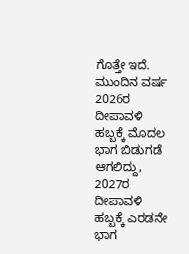ಗೊತ್ತೇ ಇದೆ. ಮುಂದಿನ ವರ್ಷ 2026ರ ದೀಪಾವಳಿ ಹಬ್ಬಕ್ಕೆ ಮೊದಲ ಭಾಗ ಬಿಡುಗಡೆ ಆಗಲಿದ್ದು, 2027ರ ದೀಪಾವಳಿ ಹಬ್ಬಕ್ಕೆ ಎರಡನೇ ಭಾಗ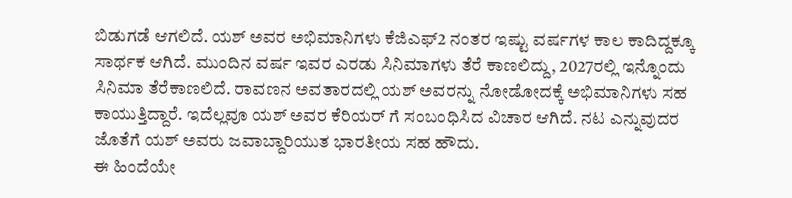ಬಿಡುಗಡೆ ಆಗಲಿದೆ. ಯಶ್ ಅವರ ಅಭಿಮಾನಿಗಳು ಕೆಜಿಎಫ್2 ನಂತರ ಇಷ್ಟು ವರ್ಷಗಳ ಕಾಲ ಕಾದಿದ್ದಕ್ಕೂ ಸಾರ್ಥಕ ಆಗಿದೆ. ಮುಂದಿನ ವರ್ಷ ಇವರ ಎರಡು ಸಿನಿಮಾಗಳು ತೆರೆ ಕಾಣಲಿದ್ದು, 2027ರಲ್ಲಿ ಇನ್ನೊಂದು ಸಿನಿಮಾ ತೆರೆಕಾಣಲಿದೆ. ರಾವಣನ ಅವತಾರದಲ್ಲಿ ಯಶ್ ಅವರನ್ನು ನೋಡೋದಕ್ಕೆ ಅಭಿಮಾನಿಗಳು ಸಹ ಕಾಯುತ್ತಿದ್ದಾರೆ. ಇದೆಲ್ಲವೂ ಯಶ್ ಅವರ ಕೆರಿಯರ್ ಗೆ ಸಂಬಂಧಿಸಿದ ವಿಚಾರ ಆಗಿದೆ. ನಟ ಎನ್ನುವುದರ ಜೊತೆಗೆ ಯಶ್ ಅವರು ಜವಾಬ್ದಾರಿಯುತ ಭಾರತೀಯ ಸಹ ಹೌದು.
ಈ ಹಿಂದೆಯೇ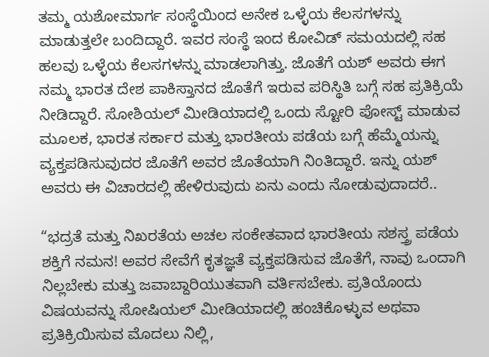ತಮ್ಮ ಯಶೋಮಾರ್ಗ ಸಂಸ್ಥೆಯಿಂದ ಅನೇಕ ಒಳ್ಳೆಯ ಕೆಲಸಗಳನ್ನು ಮಾಡುತ್ತಲೇ ಬಂದಿದ್ದಾರೆ. ಇವರ ಸಂಸ್ಥೆ ಇಂದ ಕೋವಿಡ್ ಸಮಯದಲ್ಲಿ ಸಹ ಹಲವು ಒಳ್ಳೆಯ ಕೆಲಸಗಳನ್ನು ಮಾಡಲಾಗಿತ್ತು. ಜೊತೆಗೆ ಯಶ್ ಅವರು ಈಗ ನಮ್ಮ ಭಾರತ ದೇಶ ಪಾಕಿಸ್ತಾನದ ಜೊತೆಗೆ ಇರುವ ಪರಿಸ್ಥಿತಿ ಬಗ್ಗೆ ಸಹ ಪ್ರತಿಕ್ರಿಯೆ ನೀಡಿದ್ದಾರೆ. ಸೋಶಿಯಲ್ ಮೀಡಿಯಾದಲ್ಲಿ ಒಂದು ಸ್ಟೋರಿ ಪೋಸ್ಟ್ ಮಾಡುವ ಮೂಲಕ, ಭಾರತ ಸರ್ಕಾರ ಮತ್ತು ಭಾರತೀಯ ಪಡೆಯ ಬಗ್ಗೆ ಹೆಮ್ಮೆಯನ್ನು ವ್ಯಕ್ತಪಡಿಸುವುದರ ಜೊತೆಗೆ ಅವರ ಜೊತೆಯಾಗಿ ನಿಂತಿದ್ದಾರೆ. ಇನ್ನು ಯಶ್ ಅವರು ಈ ವಿಚಾರದಲ್ಲಿ ಹೇಳಿರುವುದು ಏನು ಎಂದು ನೋಡುವುದಾದರೆ..

“ಭದ್ರತೆ ಮತ್ತು ನಿಖರತೆಯ ಅಚಲ ಸಂಕೇತವಾದ ಭಾರತೀಯ ಸಶಸ್ತ್ರ ಪಡೆಯ ಶಕ್ತಿಗೆ ನಮನ! ಅವರ ಸೇವೆಗೆ ಕೃತಜ್ಞತೆ ವ್ಯಕ್ತಪಡಿಸುವ ಜೊತೆಗೆ, ನಾವು ಒಂದಾಗಿ ನಿಲ್ಲಬೇಕು ಮತ್ತು ಜವಾಬ್ದಾರಿಯುತವಾಗಿ ವರ್ತಿಸಬೇಕು. ಪ್ರತಿಯೊಂದು ವಿಷಯವನ್ನು ಸೋಷಿಯಲ್ ಮೀಡಿಯಾದಲ್ಲಿ ಹಂಚಿಕೊಳ್ಳುವ ಅಥವಾ ಪ್ರತಿಕ್ರಿಯಿಸುವ ಮೊದಲು ನಿಲ್ಲಿ,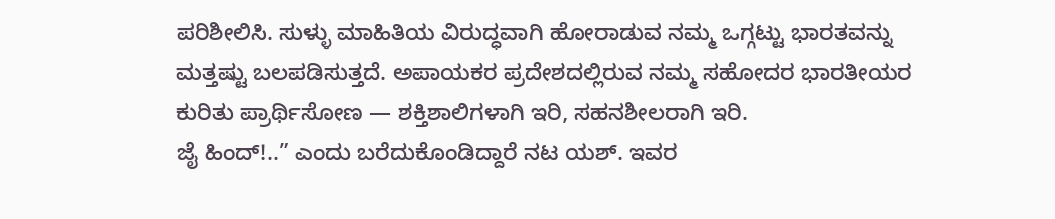ಪರಿಶೀಲಿಸಿ. ಸುಳ್ಳು ಮಾಹಿತಿಯ ವಿರುದ್ಧವಾಗಿ ಹೋರಾಡುವ ನಮ್ಮ ಒಗ್ಗಟ್ಟು ಭಾರತವನ್ನು ಮತ್ತಷ್ಟು ಬಲಪಡಿಸುತ್ತದೆ. ಅಪಾಯಕರ ಪ್ರದೇಶದಲ್ಲಿರುವ ನಮ್ಮ ಸಹೋದರ ಭಾರತೀಯರ ಕುರಿತು ಪ್ರಾರ್ಥಿಸೋಣ — ಶಕ್ತಿಶಾಲಿಗಳಾಗಿ ಇರಿ, ಸಹನಶೀಲರಾಗಿ ಇರಿ.
ಜೈ ಹಿಂದ್!..” ಎಂದು ಬರೆದುಕೊಂಡಿದ್ದಾರೆ ನಟ ಯಶ್. ಇವರ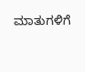ಮಾತುಗಳಿಗೆ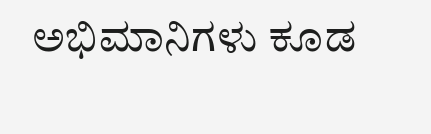ಅಭಿಮಾನಿಗಳು ಕೂಡ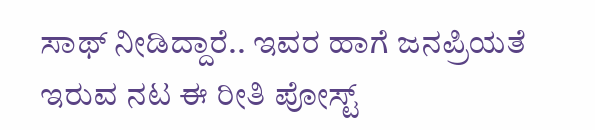ಸಾಥ್ ನೀಡಿದ್ದಾರೆ.. ಇವರ ಹಾಗೆ ಜನಪ್ರಿಯತೆ ಇರುವ ನಟ ಈ ರೀತಿ ಪೋಸ್ಟ್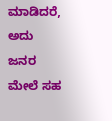ಮಾಡಿದರೆ, ಅದು ಜನರ ಮೇಲೆ ಸಹ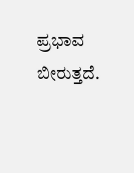ಪ್ರಭಾವ ಬೀರುತ್ತದೆ.